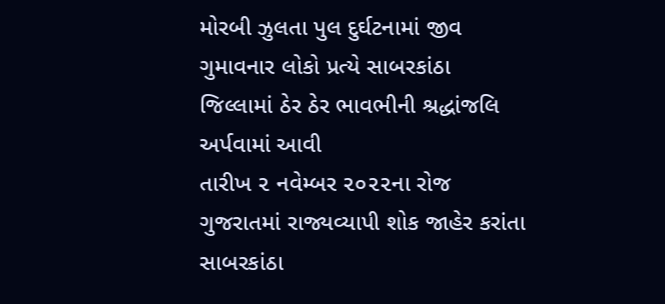મોરબી ઝુલતા પુલ દુર્ઘટનામાં જીવ ગુમાવનાર લોકો પ્રત્યે સાબરકાંઠા જિલ્લામાં ઠેર ઠેર ભાવભીની શ્રદ્ધાંજલિ અર્પવામાં આવી
તારીખ ૨ નવેમ્બર ૨૦૨૨ના રોજ ગુજરાતમાં રાજ્યવ્યાપી શોક જાહેર કરાંતા સાબરકાંઠા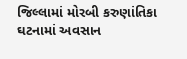જિલ્લામાં મોરબી કરુણાંતિકા ઘટનામાં અવસાન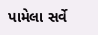પામેલા સર્વે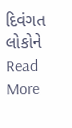દિવંગત લોકોને
Read More